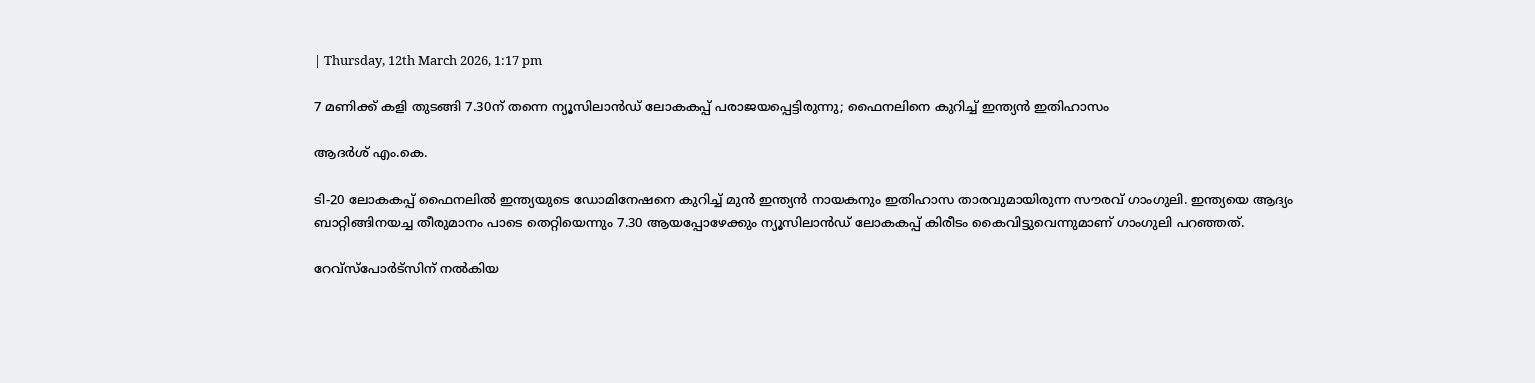| Thursday, 12th March 2026, 1:17 pm

7 മണിക്ക് കളി തുടങ്ങി 7.30ന് തന്നെ ന്യൂസിലാന്‍ഡ് ലോകകപ്പ് പരാജയപ്പെട്ടിരുന്നു; ഫൈനലിനെ കുറിച്ച് ഇന്ത്യന്‍ ഇതിഹാസം

ആദർശ് എം.കെ.

ടി-20 ലോകകപ്പ് ഫൈനലില്‍ ഇന്ത്യയുടെ ഡോമിനേഷനെ കുറിച്ച് മുന്‍ ഇന്ത്യന്‍ നായകനും ഇതിഹാസ താരവുമായിരുന്ന സൗരവ് ഗാംഗുലി. ഇന്ത്യയെ ആദ്യം ബാറ്റിങ്ങിനയച്ച തീരുമാനം പാടെ തെറ്റിയെന്നും 7.30 ആയപ്പോഴേക്കും ന്യൂസിലാന്‍ഡ് ലോകകപ്പ് കിരീടം കൈവിട്ടുവെന്നുമാണ് ഗാംഗുലി പറഞ്ഞത്.

റേവ്‌സ്‌പോര്‍ട്‌സിന് നല്‍കിയ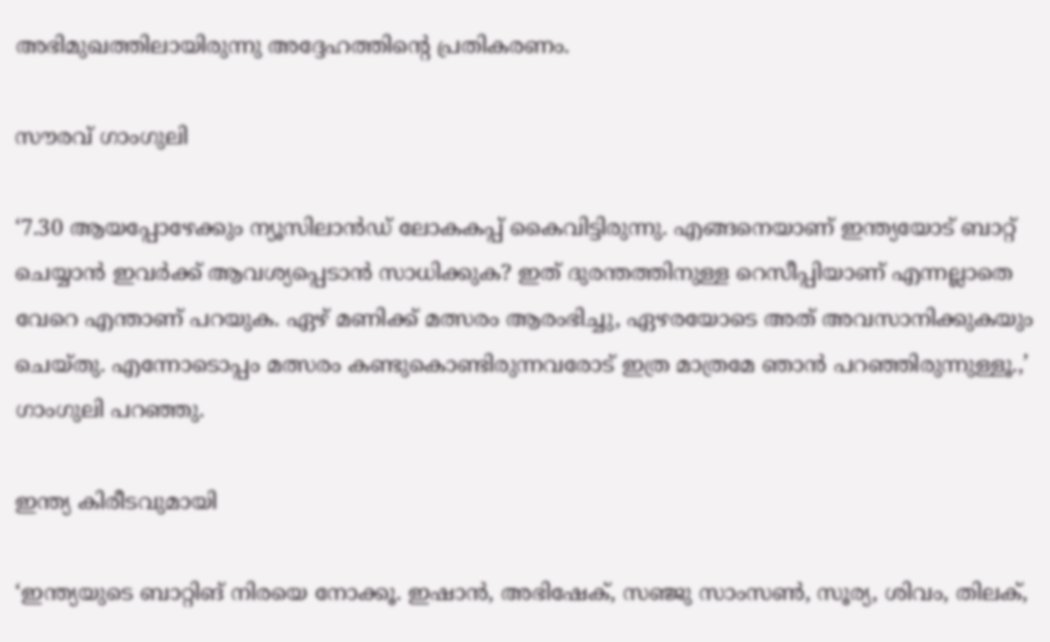അഭിമുഖത്തിലായിരുന്നു അദ്ദേഹത്തിന്റെ പ്രതികരണം.

സൗരവ് ഗാംഗുലി

‘7.30 ആയപ്പോഴേക്കും ന്യൂസിലാന്‍ഡ് ലോകകപ്പ് കൈവിട്ടിരുന്നു. എങ്ങനെയാണ് ഇന്ത്യയോട് ബാറ്റ് ചെയ്യാന്‍ ഇവര്‍ക്ക് ആവശ്യപ്പെടാന്‍ സാധിക്കുക? ഇത് ദുരന്തത്തിനുള്ള റെസീപ്പിയാണ് എന്നല്ലാതെ വേറെ എന്താണ് പറയുക. ഏഴ് മണിക്ക് മത്സരം ആരംഭിച്ചു, ഏഴരയോടെ അത് അവസാനിക്കുകയും ചെയ്തു. എന്നോടൊപ്പം മത്സരം കണ്ടുകൊണ്ടിരുന്നവരോട് ഇത്ര മാത്രമേ ഞാന്‍ പറഞ്ഞിരുന്നുള്ളൂ.,’ ഗാംഗുലി പറഞ്ഞു.

ഇന്ത്യ കിരീടവുമായി

‘ഇന്ത്യയുടെ ബാറ്റിങ് നിരയെ നോക്കൂ. ഇഷാന്‍, അഭിഷേക്, സഞ്ജു സാംസണ്‍, സൂര്യ, ശിവം, തിലക്,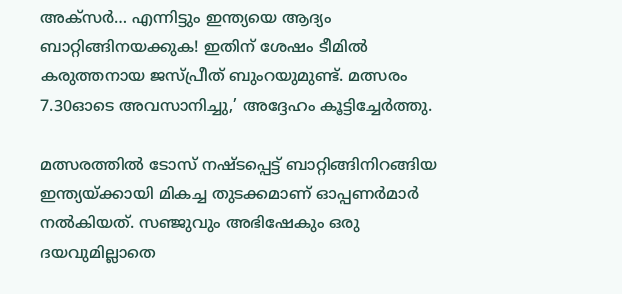അക്‌സര്‍… എന്നിട്ടും ഇന്ത്യയെ ആദ്യം ബാറ്റിങ്ങിനയക്കുക! ഇതിന് ശേഷം ടീമില്‍ കരുത്തനായ ജസ്പ്രീത് ബുംറയുമുണ്ട്. മത്സരം 7.30ഓടെ അവസാനിച്ചു,’ അദ്ദേഹം കൂട്ടിച്ചേര്‍ത്തു.

മത്സരത്തില്‍ ടോസ് നഷ്ടപ്പെട്ട് ബാറ്റിങ്ങിനിറങ്ങിയ ഇന്ത്യയ്ക്കായി മികച്ച തുടക്കമാണ് ഓപ്പണര്‍മാര്‍ നല്‍കിയത്. സഞ്ജുവും അഭിഷേകും ഒരു ദയവുമില്ലാതെ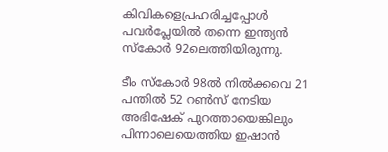കിവികളെപ്രഹരിച്ചപ്പോള്‍ പവര്‍പ്ലേയില്‍ തന്നെ ഇന്ത്യന്‍ സ്‌കോര്‍ 92ലെത്തിയിരുന്നു.

ടീം സ്‌കോര്‍ 98ല്‍ നില്‍ക്കവെ 21 പന്തില്‍ 52 റണ്‍സ് നേടിയ അഭിഷേക് പുറത്തായെങ്കിലും പിന്നാലെയെത്തിയ ഇഷാന്‍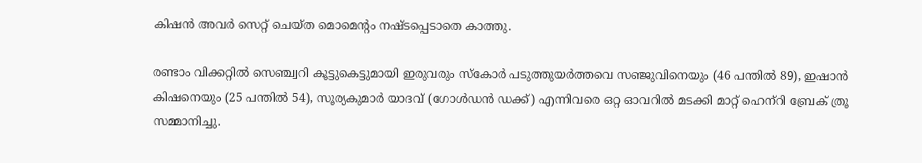കിഷന്‍ അവര്‍ സെറ്റ് ചെയ്ത മൊമെന്റം നഷ്ടപ്പെടാതെ കാത്തു.

രണ്ടാം വിക്കറ്റില്‍ സെഞ്ച്വറി കൂട്ടുകെട്ടുമായി ഇരുവരും സ്‌കോര്‍ പടുത്തുയര്‍ത്തവെ സഞ്ജുവിനെയും (46 പന്തില്‍ 89), ഇഷാന്‍ കിഷനെയും (25 പന്തില്‍ 54), സൂര്യകുമാര്‍ യാദവ് (ഗോള്‍ഡന്‍ ഡക്ക്) എന്നിവരെ ഒറ്റ ഓവറില്‍ മടക്കി മാറ്റ് ഹെന്‌റി ബ്രേക് ത്രൂ സമ്മാനിച്ചു.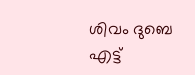ശിവം ദുബെ എട്ട്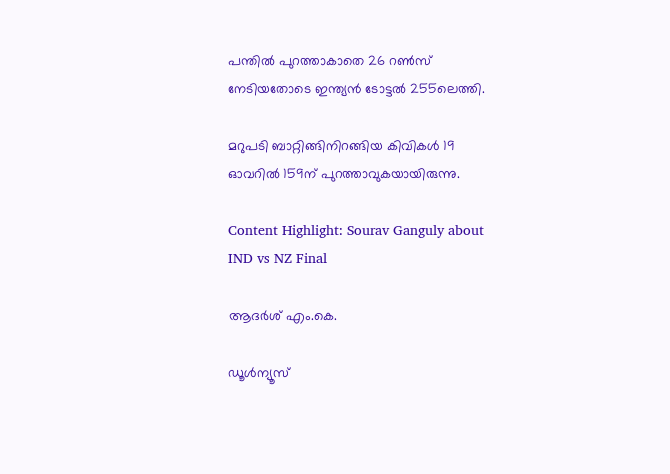പന്തില്‍ പുറത്താകാതെ 26 റണ്‍സ് നേടിയതോടെ ഇന്ത്യന്‍ ടോട്ടല്‍ 255ലെത്തി.

മറുപടി ബാറ്റിങ്ങിനിറങ്ങിയ കിവികള്‍ 19 ഓവറില്‍ 159ന് പുറത്താവുകയായിരുന്നു.

Content Highlight: Sourav Ganguly about IND vs NZ Final

ആദർശ് എം.കെ.

ഡൂള്‍ന്യൂസ്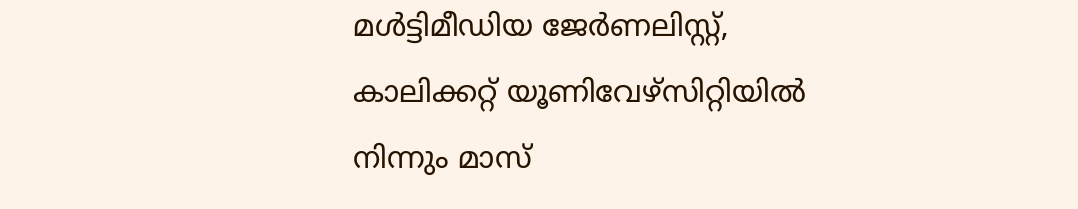മള്‍ട്ടിമീഡിയ ജേര്‍ണലിസ്റ്റ്, കാലിക്കറ്റ് യൂണിവേഴ്സിറ്റിയില്‍ നിന്നും മാസ്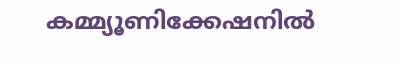കമ്മ്യൂണിക്കേഷനില്‍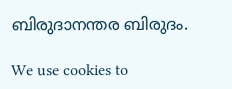ബിരുദാനന്തര ബിരുദം.

We use cookies to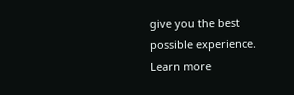give you the best possible experience. Learn more